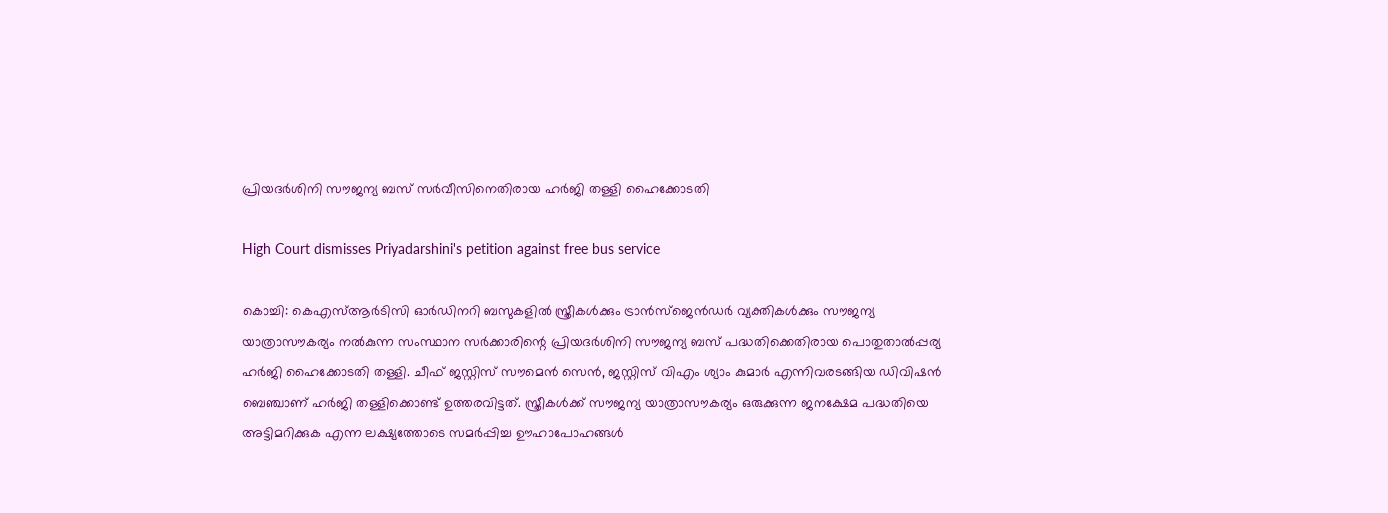പ്രിയദർശിനി സൗജന്യ ബസ് സർവീസിനെതിരായ ഹർജി തള്ളി ഹൈക്കോടതി

High Court dismisses Priyadarshini's petition against free bus service

കൊച്ചി: കെഎസ്ആർടിസി ഓർഡിനറി ബസുകളിൽ സ്ത്രീകൾക്കും ട്രാൻസ്‌ജെൻഡർ വ്യക്തികൾക്കും സൗജന്യ യാത്രാസൗകര്യം നൽകുന്ന സംസ്ഥാന സർക്കാരിന്റെ പ്രിയദർശിനി സൗജന്യ ബസ് പദ്ധതിക്കെതിരായ പൊതുതാൽപ്പര്യ ഹർജി ഹൈക്കോടതി തള്ളി. ചീഫ് ജസ്റ്റിസ് സൗമെൻ സെൻ, ജസ്റ്റിസ് വിഎം ശ്യാം കുമാർ എന്നിവരടങ്ങിയ ഡിവിഷൻ ബെഞ്ചാണ് ഹർജി തള്ളിക്കൊണ്ട് ഉത്തരവിട്ടത്. സ്ത്രീകൾക്ക് സൗജന്യ യാത്രാസൗകര്യം ഒരുക്കുന്ന ജനക്ഷേമ പദ്ധതിയെ അട്ടിമറിക്കുക എന്ന ലക്ഷ്യത്തോടെ സമർപ്പിച്ച ഊഹാപോഹങ്ങൾ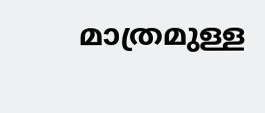മാത്രമുള്ള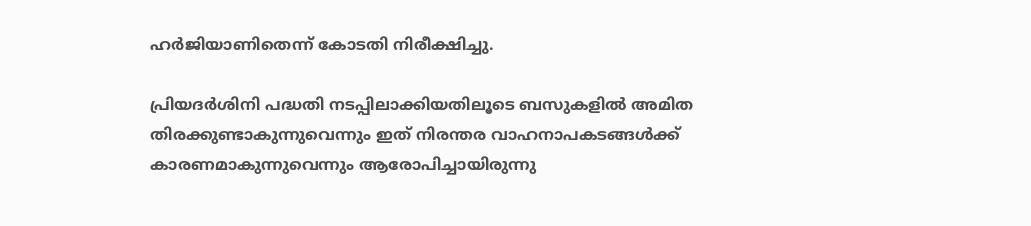ഹർജിയാണിതെന്ന് കോടതി നിരീക്ഷിച്ചു.

പ്രിയദർശിനി പദ്ധതി നടപ്പിലാക്കിയതിലൂടെ ബസുകളിൽ അമിത തിരക്കുണ്ടാകുന്നുവെന്നും ഇത് നിരന്തര വാഹനാപകടങ്ങൾക്ക് കാരണമാകുന്നുവെന്നും ആരോപിച്ചായിരുന്നു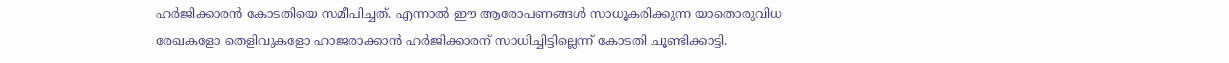ഹർജിക്കാരൻ കോടതിയെ സമീപിച്ചത്. എന്നാൽ ഈ ആരോപണങ്ങൾ സാധൂകരിക്കുന്ന യാതൊരുവിധ രേഖകളോ തെളിവുകളോ ഹാജരാക്കാൻ ഹർജിക്കാരന് സാധിച്ചിട്ടില്ലെന്ന് കോടതി ചൂണ്ടിക്കാട്ടി.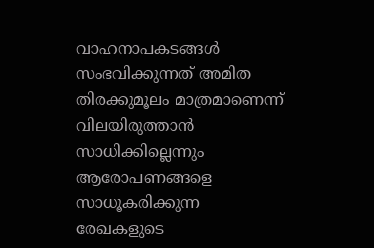വാഹനാപകടങ്ങൾ സംഭവിക്കുന്നത് അമിത തിരക്കുമൂലം മാത്രമാണെന്ന് വിലയിരുത്താൻ സാധിക്കില്ലെന്നും ആരോപണങ്ങളെ സാധൂകരിക്കുന്ന രേഖകളുടെ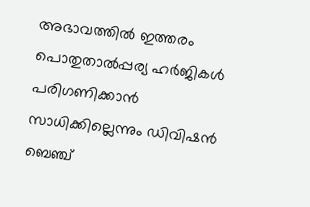അഭാവത്തിൽ ഇത്തരം പൊതുതാൽപ്പര്യ ഹർജികൾ പരിഗണിക്കാൻ സാധിക്കില്ലെന്നും ഡിവിഷൻ ബെഞ്ച്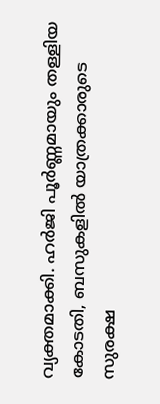വ്യക്തമാക്കി. ഹർജി പൂർണ്ണമായും തള്ളിയ കോടതി, ബസുകളിൽ യാത്രക്കാരുടെ സുരക്ഷ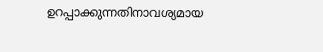ഉറപ്പാക്കുന്നതിനാവശ്യമായ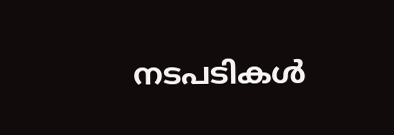നടപടികൾ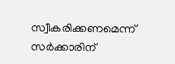സ്വീകരിക്കണമെന്ന് സർക്കാരിന്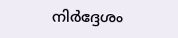നിർദ്ദേശം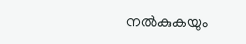നൽകുകയും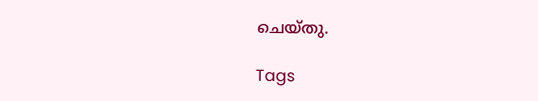ചെയ്തു.

Tags